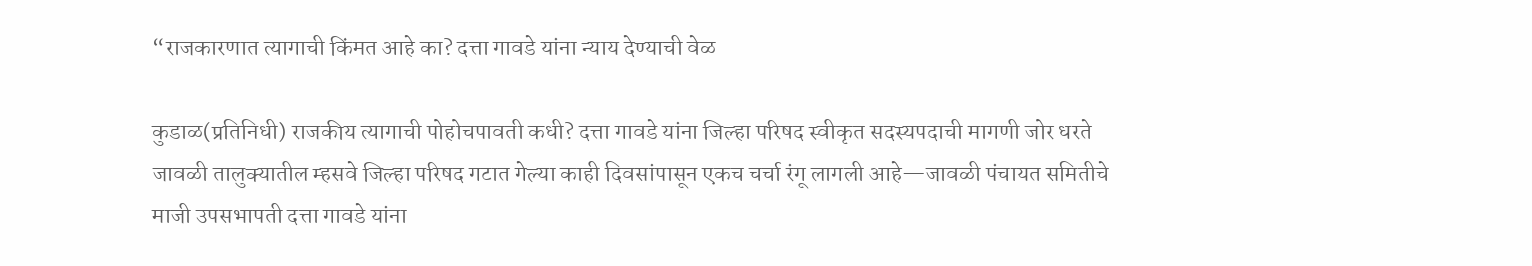“राजकारणात त्यागाची किंमत आहे का? दत्ता गावडे यांना न्याय देण्याची वेळ

कुडाळ(प्रतिनिधी) राजकीय त्यागाची पोहोचपावती कधी? दत्ता गावडे यांना जिल्हा परिषद स्वीकृत सदस्यपदाची मागणी जोर धरते
जावळी तालुक्यातील म्हसवे जिल्हा परिषद गटात गेल्या काही दिवसांपासून एकच चर्चा रंगू लागली आहे—जावळी पंचायत समितीचे माजी उपसभापती दत्ता गावडे यांना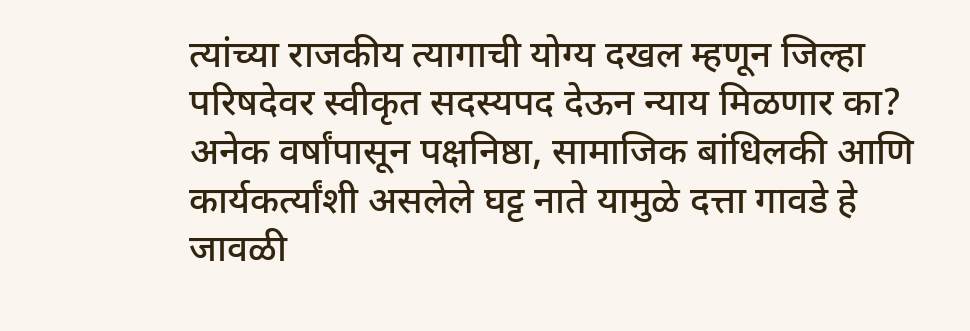त्यांच्या राजकीय त्यागाची योग्य दखल म्हणून जिल्हा परिषदेवर स्वीकृत सदस्यपद देऊन न्याय मिळणार का? अनेक वर्षांपासून पक्षनिष्ठा, सामाजिक बांधिलकी आणि कार्यकर्त्यांशी असलेले घट्ट नाते यामुळे दत्ता गावडे हे जावळी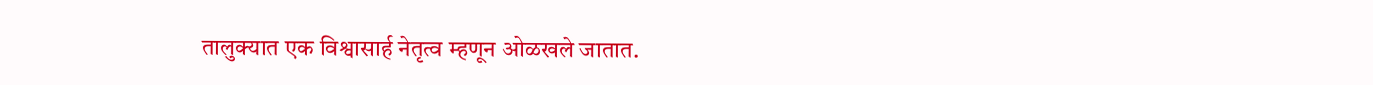तालुक्यात एक विश्वासार्ह नेतृत्व म्हणून ओळखले जातात.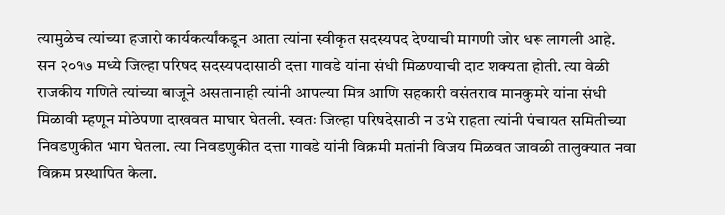त्यामुळेच त्यांच्या हजारो कार्यकर्त्यांकडून आता त्यांना स्वीकृत सदस्यपद देण्याची मागणी जोर धरू लागली आहे.
सन २०१७ मध्ये जिल्हा परिषद सदस्यपदासाठी दत्ता गावडे यांना संधी मिळण्याची दाट शक्यता होती. त्या वेळी राजकीय गणिते त्यांच्या बाजूने असतानाही त्यांनी आपल्या मित्र आणि सहकारी वसंतराव मानकुमरे यांना संधी मिळावी म्हणून मोठेपणा दाखवत माघार घेतली. स्वतः जिल्हा परिषदेसाठी न उभे राहता त्यांनी पंचायत समितीच्या निवडणुकीत भाग घेतला. त्या निवडणुकीत दत्ता गावडे यांनी विक्रमी मतांनी विजय मिळवत जावळी तालुक्यात नवा विक्रम प्रस्थापित केला.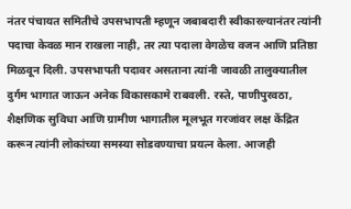नंतर पंचायत समितीचे उपसभापती म्हणून जबाबदारी स्वीकारल्यानंतर त्यांनी पदाचा केवळ मान राखला नाही, तर त्या पदाला वेगळेच वजन आणि प्रतिष्ठा मिळवून दिली. उपसभापती पदावर असताना त्यांनी जावळी तालुक्यातील दुर्गम भागात जाऊन अनेक विकासकामे राबवली. रस्ते, पाणीपुरवठा, शैक्षणिक सुविधा आणि ग्रामीण भागातील मूलभूत गरजांवर लक्ष केंद्रित करून त्यांनी लोकांच्या समस्या सोडवण्याचा प्रयत्न केला. आजही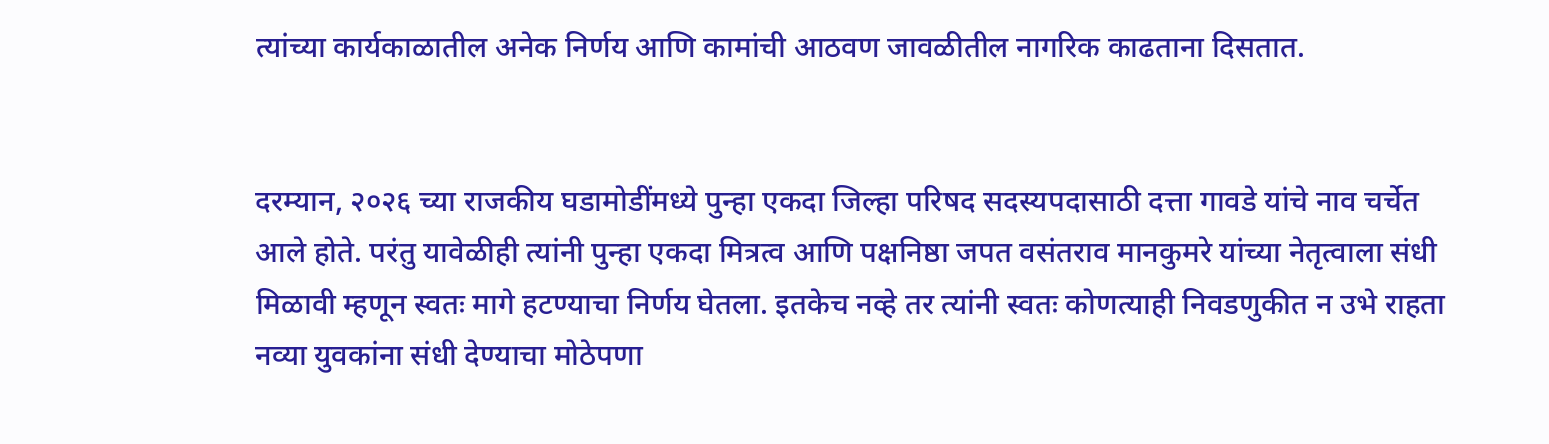त्यांच्या कार्यकाळातील अनेक निर्णय आणि कामांची आठवण जावळीतील नागरिक काढताना दिसतात.


दरम्यान, २०२६ च्या राजकीय घडामोडींमध्ये पुन्हा एकदा जिल्हा परिषद सदस्यपदासाठी दत्ता गावडे यांचे नाव चर्चेत आले होते. परंतु यावेळीही त्यांनी पुन्हा एकदा मित्रत्व आणि पक्षनिष्ठा जपत वसंतराव मानकुमरे यांच्या नेतृत्वाला संधी मिळावी म्हणून स्वतः मागे हटण्याचा निर्णय घेतला. इतकेच नव्हे तर त्यांनी स्वतः कोणत्याही निवडणुकीत न उभे राहता नव्या युवकांना संधी देण्याचा मोठेपणा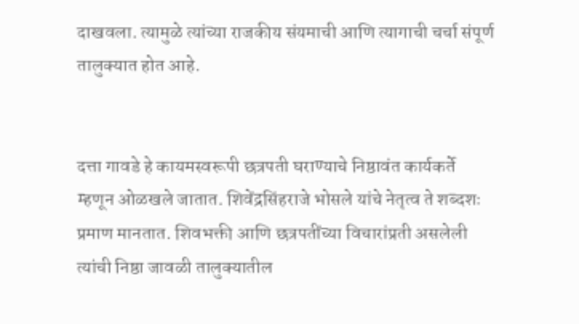दाखवला. त्यामुळे त्यांच्या राजकीय संयमाची आणि त्यागाची चर्चा संपूर्ण तालुक्यात होत आहे.


दत्ता गावडे हे कायमस्वरूपी छत्रपती घराण्याचे निष्ठावंत कार्यकर्ते म्हणून ओळखले जातात. शिवेंद्रसिंहराजे भोसले यांचे नेतृत्व ते शब्दशः प्रमाण मानतात. शिवभक्ती आणि छत्रपतींच्या विचारांप्रती असलेली त्यांची निष्ठा जावळी तालुक्यातील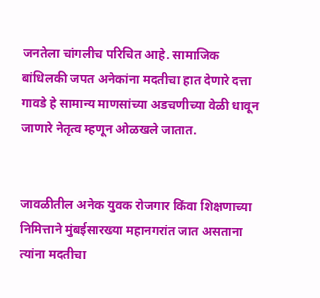जनतेला चांगलीच परिचित आहे. सामाजिक बांधिलकी जपत अनेकांना मदतीचा हात देणारे दत्ता गावडे हे सामान्य माणसांच्या अडचणीच्या वेळी धावून जाणारे नेतृत्व म्हणून ओळखले जातात.


जावळीतील अनेक युवक रोजगार किंवा शिक्षणाच्या निमित्ताने मुंबईसारख्या महानगरांत जात असताना त्यांना मदतीचा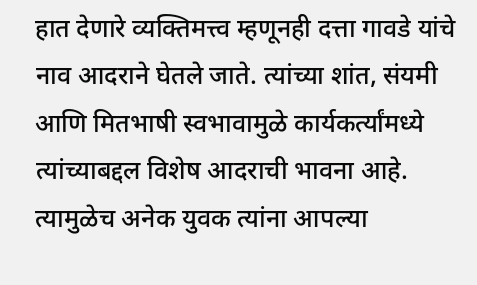हात देणारे व्यक्तिमत्त्व म्हणूनही दत्ता गावडे यांचे नाव आदराने घेतले जाते. त्यांच्या शांत, संयमी आणि मितभाषी स्वभावामुळे कार्यकर्त्यांमध्ये त्यांच्याबद्दल विशेष आदराची भावना आहे. त्यामुळेच अनेक युवक त्यांना आपल्या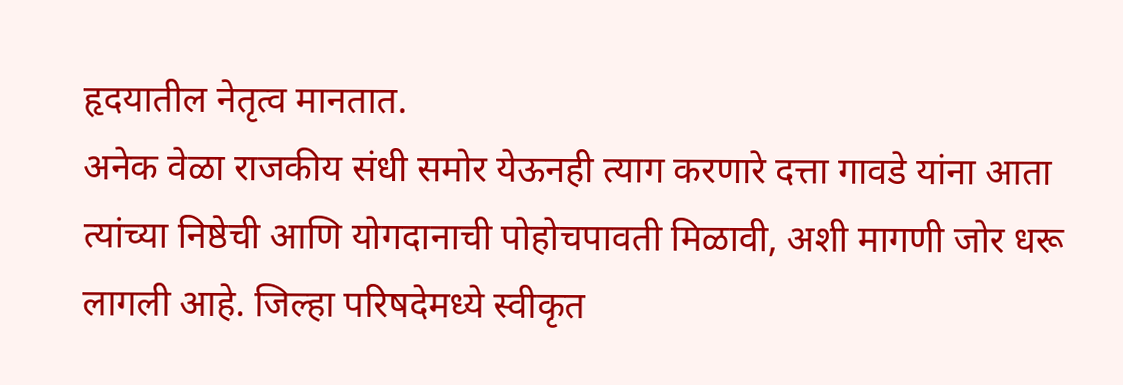हृदयातील नेतृत्व मानतात.
अनेक वेळा राजकीय संधी समोर येऊनही त्याग करणारे दत्ता गावडे यांना आता त्यांच्या निष्ठेची आणि योगदानाची पोहोचपावती मिळावी, अशी मागणी जोर धरू लागली आहे. जिल्हा परिषदेमध्ये स्वीकृत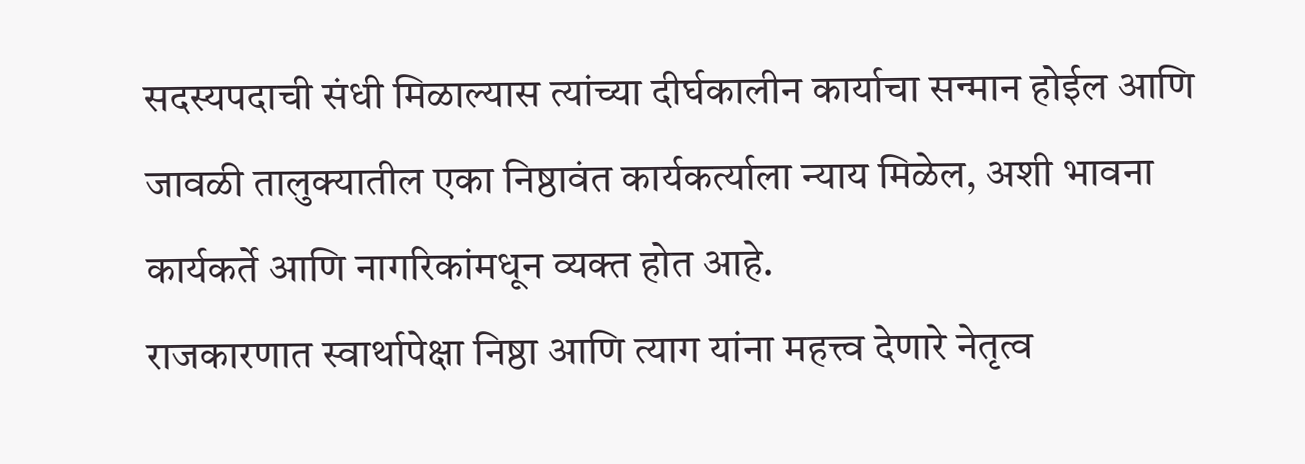सदस्यपदाची संधी मिळाल्यास त्यांच्या दीर्घकालीन कार्याचा सन्मान होईल आणि जावळी तालुक्यातील एका निष्ठावंत कार्यकर्त्याला न्याय मिळेल, अशी भावना कार्यकर्ते आणि नागरिकांमधून व्यक्त होत आहे.
राजकारणात स्वार्थापेक्षा निष्ठा आणि त्याग यांना महत्त्व देणारे नेतृत्व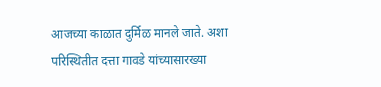आजच्या काळात दुर्मिळ मानले जाते. अशा परिस्थितीत दत्ता गावडे यांच्यासारख्या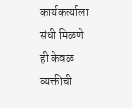कार्यकर्त्याला संधी मिळणे ही केवळ व्यक्तीची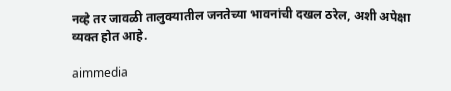नव्हे तर जावळी तालुक्यातील जनतेच्या भावनांची दखल ठरेल, अशी अपेक्षा व्यक्त होत आहे.

aimmedia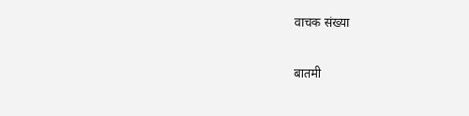वाचक संख्या

बातमी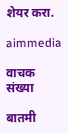शेयर करा.

aimmedia

वाचक संख्या

बातमी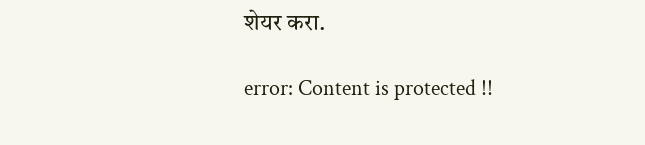शेयर करा.

error: Content is protected !!